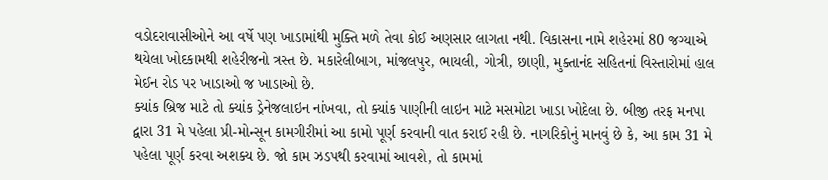વડોદરાવાસીઓને આ વર્ષે પણ ખાડામાંથી મુક્તિ મળે તેવા કોઈ અણસાર લાગતા નથી. વિકાસના નામે શહેરમાં 80 જગ્યાએ થયેલા ખોદકામથી શહેરીજનો ત્રસ્ત છે. મકારેલીબાગ, માંજલપુર, ભાયલી, ગોત્રી, છાણી, મુક્તાનંદ સહિતનાં વિસ્તારોમાં હાલ મેઈન રોડ પર ખાડાઓ જ ખાડાઓ છે.
ક્યાંક બ્રિજ માટે તો ક્યાંક ડ્રેનેજલાઇન નાંખવા, તો ક્યાંક પાણીની લાઇન માટે મસમોટા ખાડા ખોદેલા છે. બીજી તરફ મનપા દ્વારા 31 મે પહેલા પ્રી-મોન્સૂન કામગીરીમાં આ કામો પૂર્ણ કરવાની વાત કરાઈ રહી છે. નાગરિકોનું માનવું છે કે, આ કામ 31 મે પહેલા પૂર્ણ કરવા અશક્ય છે. જો કામ ઝડપથી કરવામાં આવશે, તો કામમાં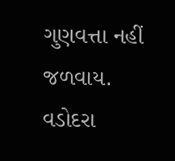ગુણવત્તા નહીં જળવાય.
વડોદરા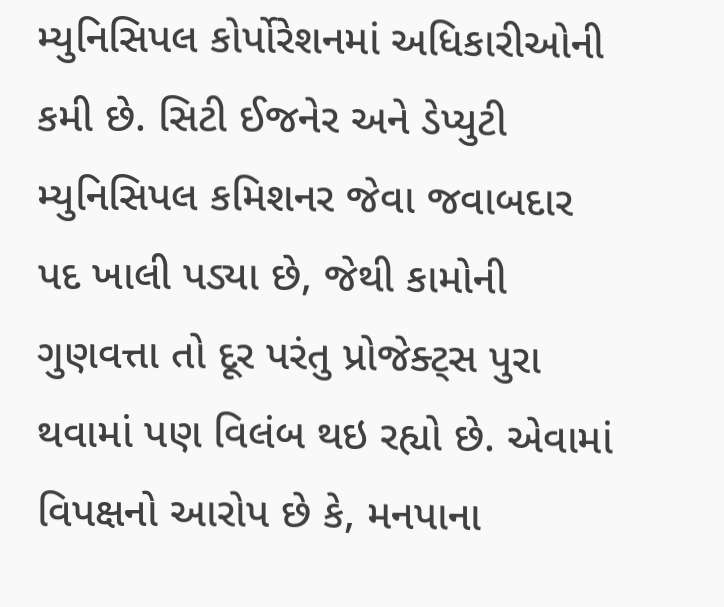મ્યુનિસિપલ કોર્પોરેશનમાં અધિકારીઓની કમી છે. સિટી ઈજનેર અને ડેપ્યુટી મ્યુનિસિપલ કમિશનર જેવા જવાબદાર પદ ખાલી પડ્યા છે, જેથી કામોની ગુણવત્તા તો દૂર પરંતુ પ્રોજેક્ટ્સ પુરા થવામાં પણ વિલંબ થઇ રહ્યો છે. એવામાં વિપક્ષનો આરોપ છે કે, મનપાના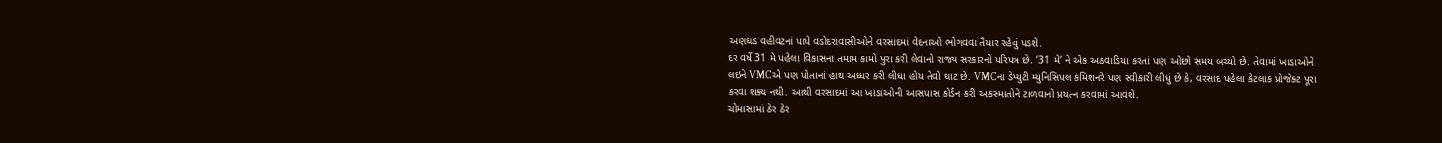અણઘડ વહીવટનાં પાપે વડોદરાવાસીઓને વરસાદમાં વેદનાઓ ભોગવવા તૈયાર રહેવું પડશે.
દર વર્ષે 31 મે પહેલા વિકાસના તમામ કામો પુરા કરી લેવાનો રાજ્ય સરકારનો પરિપત્ર છે. ’31 મે’ ને એક અઠવાડિયા કરતાં પણ ઓછો સમય બચ્યો છે. તેવામાં ખાડાઓને લઇને VMCએ પણ પોતાનાં હાથ અધ્ધર કરી લીધા હોય તેવો ઘાટ છે. VMCના ડેપ્યુટી મ્યુનિસિપલ કમિશનરે પણ સ્વીકારી લીધું છે કે, વરસાદ પહેલા કેટલાક પ્રોજેક્ટ પૂરા કરવા શક્ય નથી. આથી વરસાદમાં આ ખાડાઓની આસપાસ કોર્ડન કરી અકસ્માતોને ટાળવાનો પ્રયત્ન કરવામાં આવશે.
ચોમાસામાં ઠેર ઠેર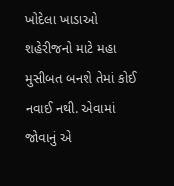ખોદેલા ખાડાઓ શહેરીજનો માટે મહા મુસીબત બનશે તેમાં કોઈ નવાઈ નથી. એવામાં જોવાનું એ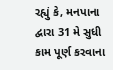રહ્યું કે, મનપાના દ્વારા 31 મે સુધી કામ પૂર્ણ કરવાના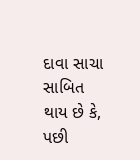દાવા સાચા સાબિત થાય છે કે, પછી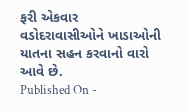ફરી એકવાર વડોદરાવાસીઓને ખાડાઓની યાતના સહન કરવાનો વારો આવે છે.
Published On -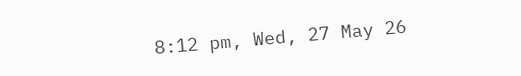8:12 pm, Wed, 27 May 26